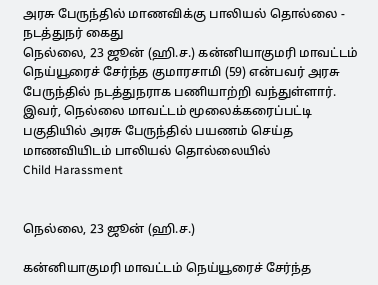அரசு பேருந்தில் மாணவிக்கு பாலியல் தொல்லை - நடத்துநர் கைது
நெல்லை, 23 ஜூன் (ஹி.ச.) கன்னியாகுமரி மாவட்டம் நெய்யூரைச் சேர்ந்த குமாரசாமி (59) என்பவர் அரசு பேருந்தில் நடத்துநராக பணியாற்றி வந்துள்ளார். இவர், நெல்லை மாவட்டம் மூலைக்கரைப்பட்டி பகுதியில் அரசு பேருந்தில் பயணம் செய்த மாணவியிடம் பாலியல் தொல்லையில்
Child Harassment


நெல்லை, 23 ஜூன் (ஹி.ச.)

கன்னியாகுமரி மாவட்டம் நெய்யூரைச் சேர்ந்த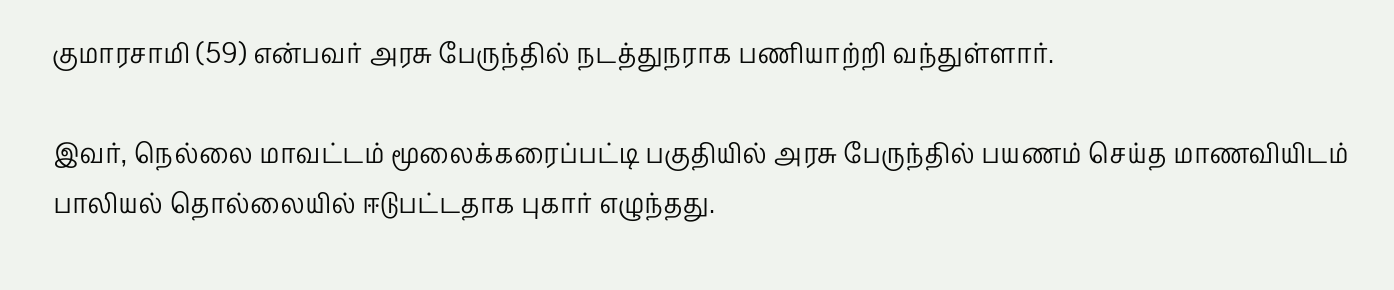குமாரசாமி (59) என்பவர் அரசு பேருந்தில் நடத்துநராக பணியாற்றி வந்துள்ளார்.

இவர், நெல்லை மாவட்டம் மூலைக்கரைப்பட்டி பகுதியில் அரசு பேருந்தில் பயணம் செய்த மாணவியிடம் பாலியல் தொல்லையில் ஈடுபட்டதாக புகார் எழுந்தது.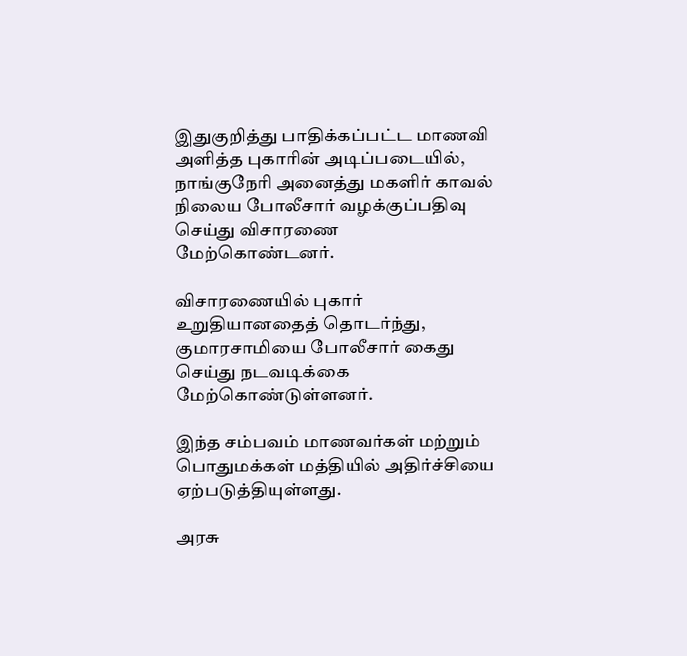இதுகுறித்து பாதிக்கப்பட்ட மாணவி அளித்த புகாரின் அடிப்படையில், நாங்குநேரி அனைத்து மகளிர் காவல் நிலைய போலீசார் வழக்குப்பதிவு செய்து விசாரணை மேற்கொண்டனர்.

விசாரணையில் புகார் உறுதியானதைத் தொடர்ந்து, குமாரசாமியை போலீசார் கைது செய்து நடவடிக்கை மேற்கொண்டுள்ளனர்.

இந்த சம்பவம் மாணவர்கள் மற்றும் பொதுமக்கள் மத்தியில் அதிர்ச்சியை ஏற்படுத்தியுள்ளது.

அரசு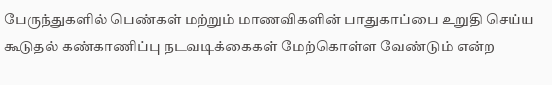பேருந்துகளில் பெண்கள் மற்றும் மாணவிகளின் பாதுகாப்பை உறுதி செய்ய கூடுதல் கண்காணிப்பு நடவடிக்கைகள் மேற்கொள்ள வேண்டும் என்ற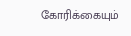கோரிக்கையும்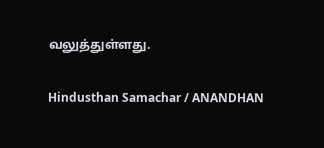வலுத்துள்ளது.

Hindusthan Samachar / ANANDHAN